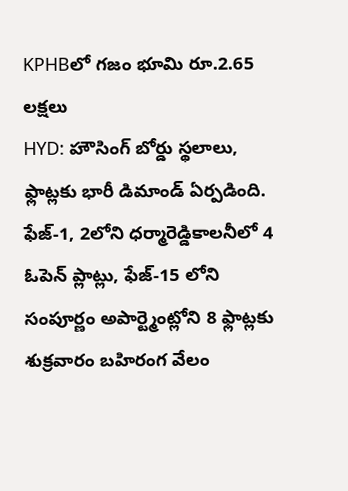KPHBలో గజం భూమి రూ.2.65 లక్షలు
HYD: హౌసింగ్ బోర్డు స్థలాలు, ఫ్లాట్లకు భారీ డిమాండ్ ఏర్పడింది. ఫేజ్-1, 2లోని ధర్మారెడ్డికాలనీలో 4 ఓపెన్ ప్లాట్లు, ఫేజ్-15 లోని సంపూర్ణం అపార్ట్మెంట్లోని 8 ఫ్లాట్లకు శుక్రవారం బహిరంగ వేలం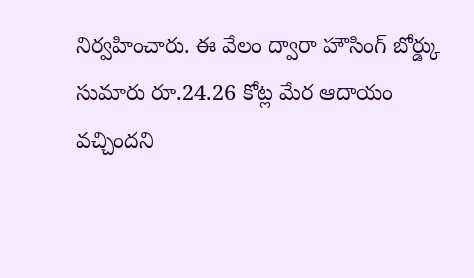నిర్వహించారు. ఈ వేలం ద్వారా హౌసింగ్ బోర్డ్కు సుమారు రూ.24.26 కోట్ల మేర ఆదాయం వచ్చిందని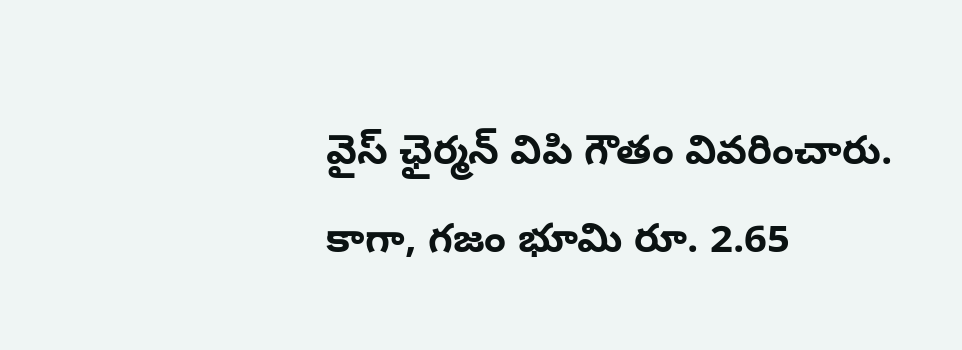వైస్ ఛైర్మన్ విపి గౌతం వివరించారు. కాగా, గజం భూమి రూ. 2.65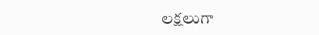లక్షలుగా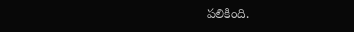పలికింది.